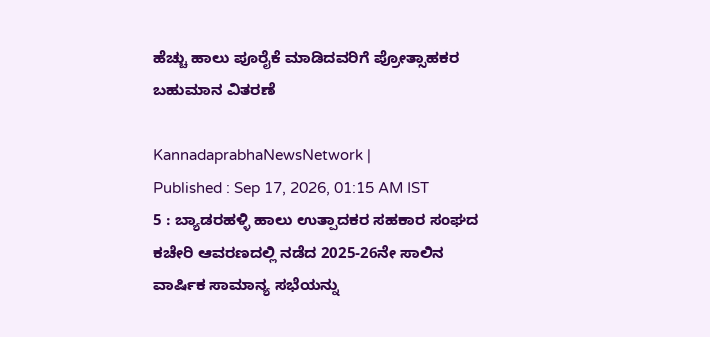ಹೆಚ್ಚು ಹಾಲು ಪೂರೈಕೆ ಮಾಡಿದವರಿಗೆ ಪ್ರೋತ್ಸಾಹಕರ ಬಹುಮಾನ ವಿತರಣೆ

KannadaprabhaNewsNetwork |
Published : Sep 17, 2026, 01:15 AM IST
5 : ಬ್ಯಾಡರಹಳ್ಳಿ ಹಾಲು ಉತ್ಪಾದಕರ ಸಹಕಾರ ಸಂಘದ ಕಚೇರಿ ಆವರಣದಲ್ಲಿ ನಡೆದ 2025-26ನೇ ಸಾಲಿನ ವಾರ್ಷಿಕ ಸಾಮಾನ್ಯ ಸಭೆಯನ್ನು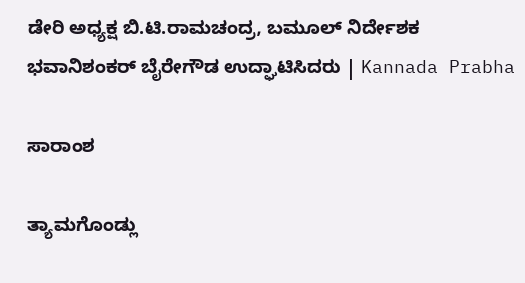ಡೇರಿ ಅಧ್ಯಕ್ಷ ಬಿ.ಟಿ.ರಾಮಚಂದ್ರ, ಬಮೂಲ್ ನಿರ್ದೇಶಕ ಭವಾನಿಶಂಕರ್ ಬೈರೇಗೌಡ ಉದ್ಘಾಟಿಸಿದರು | Kannada Prabha

ಸಾರಾಂಶ

ತ್ಯಾಮಗೊಂಡ್ಲು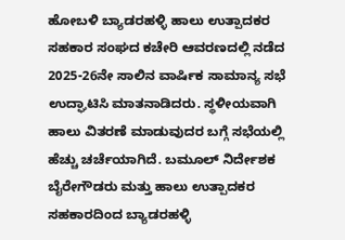ಹೋಬಳಿ ಬ್ಯಾಡರಹಳ್ಳಿ ಹಾಲು ಉತ್ಪಾದಕರ ಸಹಕಾರ ಸಂಘದ ಕಚೇರಿ ಆವರಣದಲ್ಲಿ ನಡೆದ 2025-26ನೇ ಸಾಲಿನ ವಾರ್ಷಿಕ ಸಾಮಾನ್ಯ ಸಭೆ ಉದ್ಘಾಟಿಸಿ ಮಾತನಾಡಿದರು. ಸ್ಥಳೀಯವಾಗಿ ಹಾಲು ವಿತರಣೆ ಮಾಡುವುದರ ಬಗ್ಗೆ ಸಭೆಯಲ್ಲಿ ಹೆಚ್ಚು ಚರ್ಚೆಯಾಗಿದೆ. ಬಮೂಲ್ ನಿರ್ದೇಶಕ ಬೈರೇಗೌಡರು ಮತ್ತು ಹಾಲು ಉತ್ಪಾದಕರ ಸಹಕಾರದಿಂದ ಬ್ಯಾಡರಹಳ್ಳಿ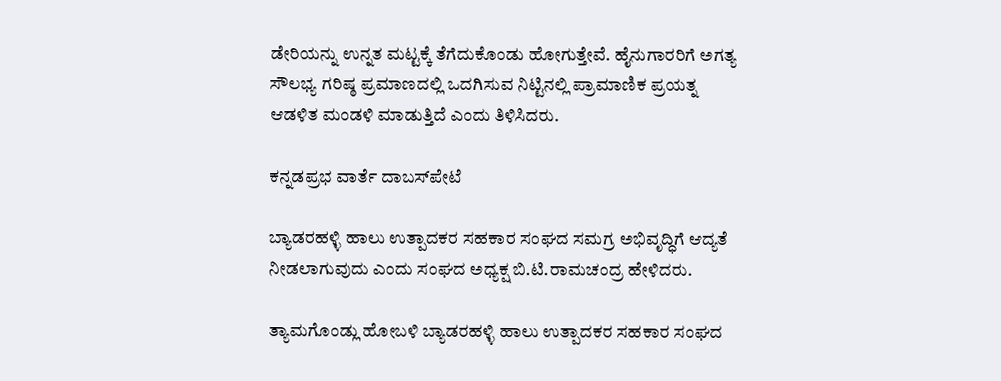ಡೇರಿಯನ್ನು ಉನ್ನತ ಮಟ್ಟಕ್ಕೆ ತೆಗೆದುಕೊಂಡು ಹೋಗುತ್ತೇವೆ. ಹೈನುಗಾರರಿಗೆ ಅಗತ್ಯ ಸೌಲಭ್ಯ ಗರಿಷ್ಠ ಪ್ರಮಾಣದಲ್ಲಿ ಒದಗಿಸುವ ನಿಟ್ಟಿನಲ್ಲಿ ಪ್ರಾಮಾಣಿಕ ಪ್ರಯತ್ನ ಆಡಳಿತ ಮಂಡಳಿ ಮಾಡುತ್ತಿದೆ ಎಂದು ತಿಳಿಸಿದರು.

ಕನ್ನಡಪ್ರಭ ವಾರ್ತೆ ದಾಬಸ್‍ಪೇಟೆ

ಬ್ಯಾಡರಹಳ್ಳಿ ಹಾಲು ಉತ್ಪಾದಕರ ಸಹಕಾರ ಸಂಘದ ಸಮಗ್ರ ಅಭಿವೃದ್ಧಿಗೆ ಆದ್ಯತೆ ನೀಡಲಾಗುವುದು ಎಂದು ಸಂಘದ ಅಧ್ಯಕ್ಷ ಬಿ.ಟಿ.ರಾಮಚಂದ್ರ ಹೇಳಿದರು.

ತ್ಯಾಮಗೊಂಡ್ಲು ಹೋಬಳಿ ಬ್ಯಾಡರಹಳ್ಳಿ ಹಾಲು ಉತ್ಪಾದಕರ ಸಹಕಾರ ಸಂಘದ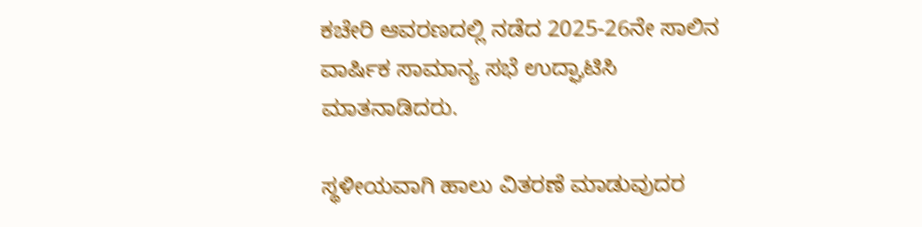ಕಚೇರಿ ಆವರಣದಲ್ಲಿ ನಡೆದ 2025-26ನೇ ಸಾಲಿನ ವಾರ್ಷಿಕ ಸಾಮಾನ್ಯ ಸಭೆ ಉದ್ಘಾಟಿಸಿ ಮಾತನಾಡಿದರು.

ಸ್ಥಳೀಯವಾಗಿ ಹಾಲು ವಿತರಣೆ ಮಾಡುವುದರ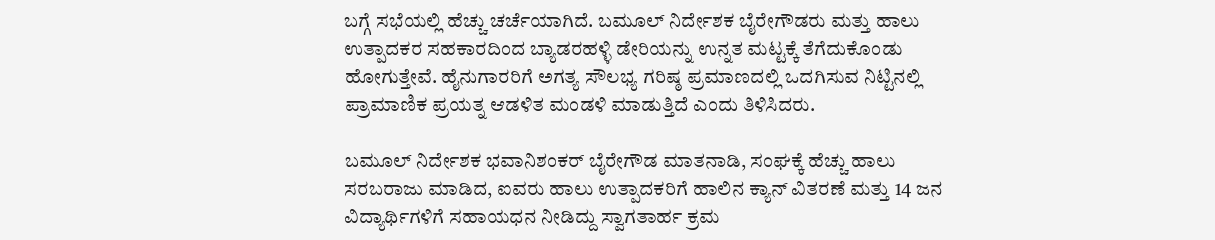ಬಗ್ಗೆ ಸಭೆಯಲ್ಲಿ ಹೆಚ್ಚು ಚರ್ಚೆಯಾಗಿದೆ. ಬಮೂಲ್ ನಿರ್ದೇಶಕ ಬೈರೇಗೌಡರು ಮತ್ತು ಹಾಲು ಉತ್ಪಾದಕರ ಸಹಕಾರದಿಂದ ಬ್ಯಾಡರಹಳ್ಳಿ ಡೇರಿಯನ್ನು ಉನ್ನತ ಮಟ್ಟಕ್ಕೆ ತೆಗೆದುಕೊಂಡು ಹೋಗುತ್ತೇವೆ. ಹೈನುಗಾರರಿಗೆ ಅಗತ್ಯ ಸೌಲಭ್ಯ ಗರಿಷ್ಠ ಪ್ರಮಾಣದಲ್ಲಿ ಒದಗಿಸುವ ನಿಟ್ಟಿನಲ್ಲಿ ಪ್ರಾಮಾಣಿಕ ಪ್ರಯತ್ನ ಆಡಳಿತ ಮಂಡಳಿ ಮಾಡುತ್ತಿದೆ ಎಂದು ತಿಳಿಸಿದರು.

ಬಮೂಲ್ ನಿರ್ದೇಶಕ ಭವಾನಿಶಂಕರ್ ಬೈರೇಗೌಡ ಮಾತನಾಡಿ, ಸಂಘಕ್ಕೆ ಹೆಚ್ಚು ಹಾಲು ಸರಬರಾಜು ಮಾಡಿದ, ಐವರು ಹಾಲು ಉತ್ಪಾದಕರಿಗೆ ಹಾಲಿನ ಕ್ಯಾನ್ ವಿತರಣೆ ಮತ್ತು 14 ಜನ ವಿದ್ಯಾರ್ಥಿಗಳಿಗೆ ಸಹಾಯಧನ ನೀಡಿದ್ದು ಸ್ವಾಗತಾರ್ಹ ಕ್ರಮ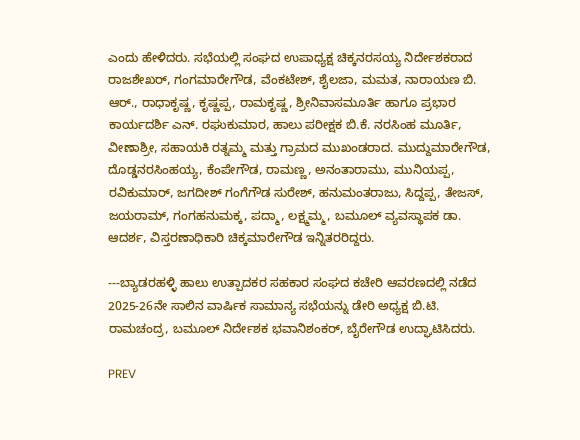ಎಂದು ಹೇಳಿದರು. ಸಭೆಯಲ್ಲಿ ಸಂಘದ ಉಪಾಧ್ಯಕ್ಷ ಚಿಕ್ಕನರಸಯ್ಯ ನಿರ್ದೇಶಕರಾದ ರಾಜಶೇಖರ್, ಗಂಗಮಾರೇಗೌಡ, ವೆಂಕಟೇಶ್, ಶೈಲಜಾ, ಮಮತ, ನಾರಾಯಣ ಬಿ. ಆರ್., ರಾಧಾಕೃಷ್ಣ, ಕೃಷ್ಣಪ್ಪ, ರಾಮಕೃಷ್ಣ, ಶ್ರೀನಿವಾಸಮೂರ್ತಿ ಹಾಗೂ ಪ್ರಭಾರ ಕಾರ್ಯದರ್ಶಿ ಎನ್. ರಘುಕುಮಾರ, ಹಾಲು ಪರೀಕ್ಷಕ ಬಿ.ಕೆ. ನರಸಿಂಹ ಮೂರ್ತಿ, ವೀಣಾಶ್ರೀ, ಸಹಾಯಕಿ ರತ್ನಮ್ಮ ಮತ್ತು ಗ್ರಾಮದ ಮುಖಂಡರಾದ. ಮುದ್ದುಮಾರೇಗೌಡ, ದೊಡ್ಡನರಸಿಂಹಯ್ಯ, ಕೆಂಪೇಗೌಡ, ರಾಮಣ್ಣ, ಅನಂತಾರಾಮು, ಮುನಿಯಪ್ಪ, ರವಿಕುಮಾರ್, ಜಗದೀಶ್ ಗಂಗೆಗೌಡ ಸುರೇಶ್, ಹನುಮಂತರಾಜು, ಸಿದ್ದಪ್ಪ, ತೇಜಸ್, ಜಯರಾಮ್, ಗಂಗಹನುಮಕ್ಕ, ಪದ್ಮಾ, ಲಕ್ಷ್ಮಮ್ಮ, ಬಮೂಲ್ ವ್ಯವಸ್ಥಾಪಕ ಡಾ. ಆದರ್ಶ, ವಿಸ್ತರಣಾಧಿಕಾರಿ ಚಿಕ್ಕಮಾರೇಗೌಡ ಇನ್ನಿತರರಿದ್ದರು.

---ಬ್ಯಾಡರಹಳ್ಳಿ ಹಾಲು ಉತ್ಪಾದಕರ ಸಹಕಾರ ಸಂಘದ ಕಚೇರಿ ಆವರಣದಲ್ಲಿ ನಡೆದ 2025-26ನೇ ಸಾಲಿನ ವಾರ್ಷಿಕ ಸಾಮಾನ್ಯ ಸಭೆಯನ್ನು ಡೇರಿ ಅಧ್ಯಕ್ಷ ಬಿ.ಟಿ. ರಾಮಚಂದ್ರ, ಬಮೂಲ್ ನಿರ್ದೇಶಕ ಭವಾನಿಶಂಕರ್, ಬೈರೇಗೌಡ ಉದ್ಘಾಟಿಸಿದರು.

PREV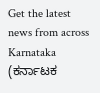Get the latest news from across Karnataka (ಕರ್ನಾಟಕ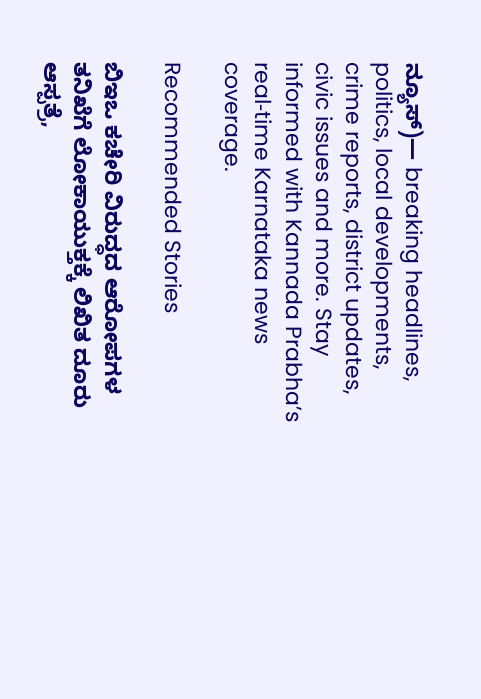ನ್ಯೂಸ್)— breaking headlines, politics, local developments, crime reports, district updates, civic issues and more. Stay informed with Kannada Prabha’s real‑time Karnataka news coverage.

Recommended Stories

ಬಿಇಒ ಕಚೇರಿ ವಿರುದ್ಧದ ಆರೋಪಗಳ ತನಿಖೆಗೆ ಲೋಕಾಯುಕ್ತಕ್ಕೆ ಲಿಖಿತ ದೂರು
ಆಸ್ಪತ್ರೆ,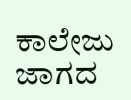ಕಾಲೇಜು ಜಾಗದ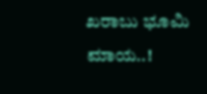ಖರಾಬು ಭೂಮಿ ಮಾಯ..!